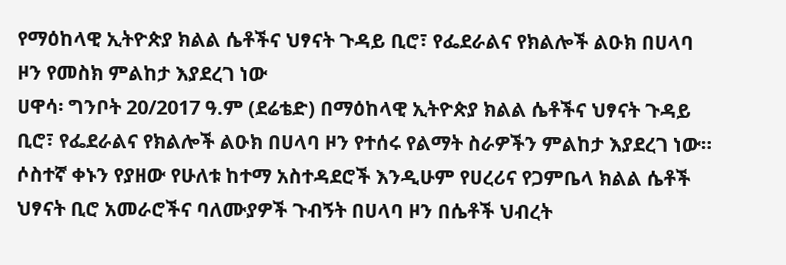የማዕከላዊ ኢትዮጵያ ክልል ሴቶችና ህፃናት ጉዳይ ቢሮ፣ የፌደራልና የክልሎች ልዑክ በሀላባ ዞን የመስክ ምልከታ እያደረገ ነው
ሀዋሳ፡ ግንቦት 20/2017 ዓ.ም (ደሬቴድ) በማዕከላዊ ኢትዮጵያ ክልል ሴቶችና ህፃናት ጉዳይ ቢሮ፣ የፌደራልና የክልሎች ልዑክ በሀላባ ዞን የተሰሩ የልማት ስራዎችን ምልከታ እያደረገ ነው።
ሶስተኛ ቀኑን የያዘው የሁለቱ ከተማ አስተዳደሮች እንዲሁም የሀረሪና የጋምቤላ ክልል ሴቶች ህፃናት ቢሮ አመራሮችና ባለሙያዎች ጉብኝት በሀላባ ዞን በሴቶች ህብረት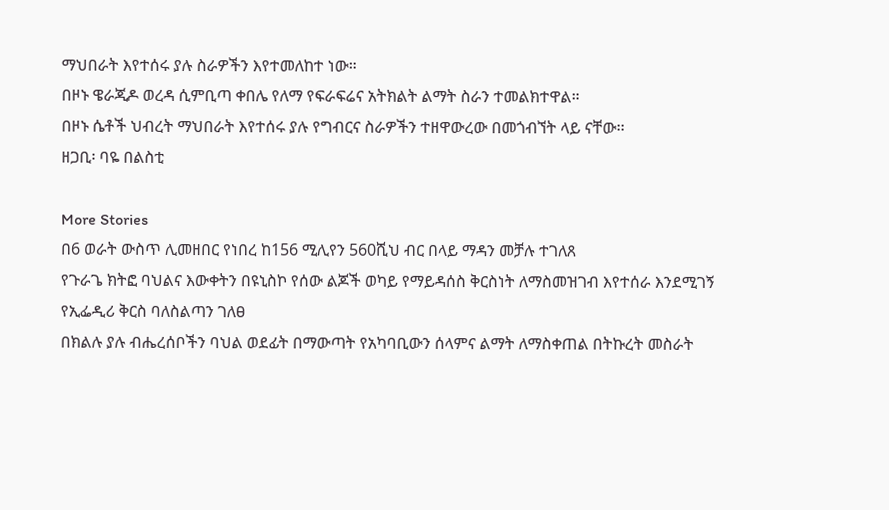ማህበራት እየተሰሩ ያሉ ስራዎችን እየተመለከተ ነው።
በዞኑ ዌራጂዶ ወረዳ ሲምቢጣ ቀበሌ የለማ የፍራፍሬና አትክልት ልማት ስራን ተመልክተዋል።
በዞኑ ሴቶች ህብረት ማህበራት እየተሰሩ ያሉ የግብርና ስራዎችን ተዘዋውረው በመጎብኘት ላይ ናቸው፡፡
ዘጋቢ፡ ባዬ በልስቲ

More Stories
በ6 ወራት ውስጥ ሊመዘበር የነበረ ከ156 ሚሊየን 560ሺህ ብር በላይ ማዳን መቻሉ ተገለጸ
የጉራጌ ክትፎ ባህልና እውቀትን በዩኒስኮ የሰው ልጆች ወካይ የማይዳሰስ ቅርስነት ለማስመዝገብ እየተሰራ እንደሚገኝ የኢፌዲሪ ቅርስ ባለስልጣን ገለፀ
በክልሉ ያሉ ብሔረሰቦችን ባህል ወደፊት በማውጣት የአካባቢውን ሰላምና ልማት ለማስቀጠል በትኩረት መስራት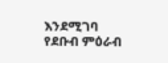እንደሚገባ የደቡብ ምዕራብ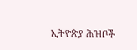ኢትዮጵያ ሕዝቦች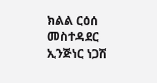ክልል ርዕሰ መስተዳደር ኢንጅነር ነጋሽ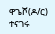ዋጌሾ(ዶ/ር) ተናገሩ